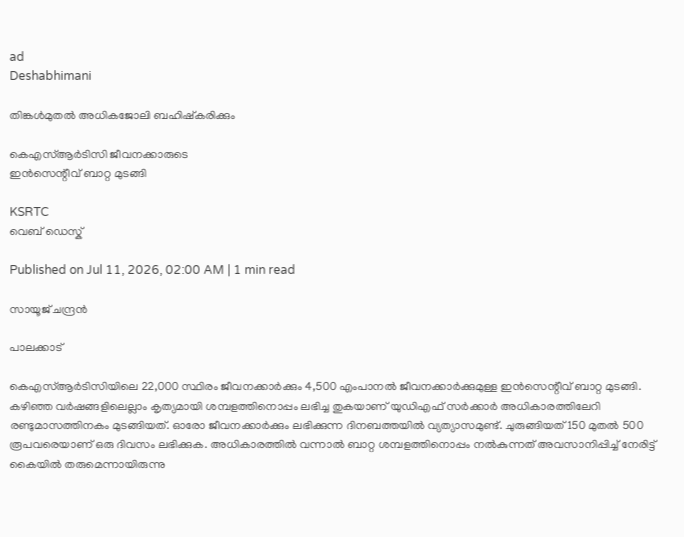ad
Deshabhimani

തിങ്കൾമുതൽ അധികജോലി ബഹിഷ്‌കരിക്കും

കെഎസ്‌ആർടിസി ജീവനക്കാരുടെ
ഇൻസെന്റീവ്‌ ബാറ്റ മുടങ്ങി

KSRTC
വെബ് ഡെസ്ക്

Published on Jul 11, 2026, 02:00 AM | 1 min read

സായൂജ്‌ ചന്ദ്രൻ

പാലക്കാട്‌

കെഎസ്‌ആർടിസിയിലെ 22,000 സ്ഥിരം ജീവനക്കാർക്കും 4,500 എംപാനൽ ജീവനക്കാർക്കുമുള്ള ഇൻസെന്റീവ്‌ ബാറ്റ മുടങ്ങി. കഴിഞ്ഞ വർഷങ്ങളിലെല്ലാം കൃത്യമായി ശമ്പളത്തിനൊപ്പം ലഭിച്ച തുകയാണ്‌ യുഡിഎഫ്‌ സർക്കാർ അധികാരത്തിലേറി രണ്ടുമാസത്തിനകം മുടങ്ങിയത്‌. ഓരോ ജീവനക്കാർക്കും ലഭിക്കുന്ന ദിനബത്തയിൽ വ്യത്യാസമുണ്ട്‌. ചുരുങ്ങിയത്‌ 150 മുതൽ 500 രൂപവരെയാണ്‌ ഒരു ദിവസം ലഭിക്കുക. അധികാരത്തിൽ വന്നാൽ ബാറ്റ ശമ്പളത്തിനൊപ്പം നൽകുന്നത്‌ അവസാനിപ്പിച്ച്‌ നേരിട്ട്‌ കൈയിൽ തരുമെന്നായിരുന്നു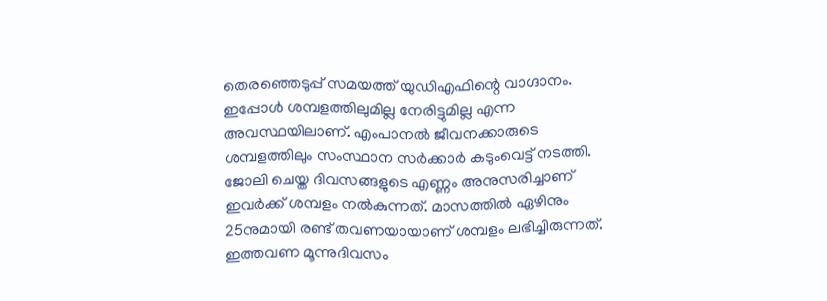തെരഞ്ഞെടുപ്പ്‌ സമയത്ത്‌ യുഡിഎഫിന്റെ വാഗ്ദാനം. ഇപ്പോൾ ശമ്പളത്തിലുമില്ല നേരിട്ടുമില്ല എന്ന അവസ്ഥയിലാണ്‌. എംപാനൽ ജീവനക്കാരുടെ ശമ്പളത്തിലും സംസ്ഥാന സർക്കാർ കടുംവെട്ട്‌ നടത്തി. ജോലി ചെയ്ത ദിവസങ്ങളുടെ എണ്ണം അനുസരിച്ചാണ്‌ ഇവർക്ക്‌ ശമ്പളം നൽകുന്നത്‌. മാസത്തിൽ ഏഴിനും 25നുമായി രണ്ട്‌ തവണയായാണ്‌ ശമ്പളം ലഭിച്ചിരുന്നത്‌. ഇത്തവണ മൂന്നുദിവസം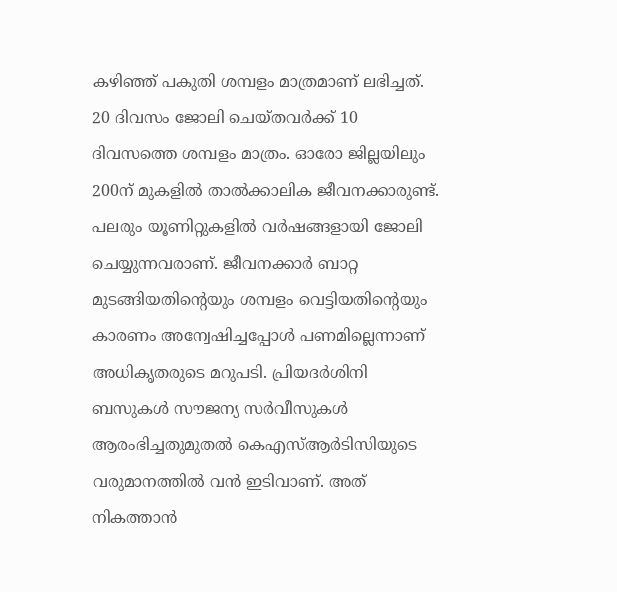കഴിഞ്ഞ്‌ പകുതി ശമ്പളം മാത്രമാണ്‌ ലഭിച്ചത്‌. 20 ദിവസം ജോലി ചെയ്തവർക്ക്‌ 10 ദിവസത്തെ ശമ്പളം മാത്രം. ഓരോ ജില്ലയിലും 200ന്‌ മുകളിൽ താൽക്കാലിക ജീവനക്കാരുണ്ട്‌. പലരും യൂണിറ്റുകളിൽ വർഷങ്ങളായി ജോലി ചെയ്യുന്നവരാണ്‌. ജീവനക്കാർ ബാറ്റ മുടങ്ങിയതിന്റെയും ശമ്പളം വെട്ടിയതിന്റെയും കാരണം അന്വേഷിച്ചപ്പോൾ പണമില്ലെന്നാണ്‌ അധികൃതരുടെ മറുപടി. പ്രിയദർശിനി ബസുകൾ സ‍ൗജന്യ സർവീസുകൾ ആരംഭിച്ചതുമുതൽ കെഎസ്‌ആർടിസിയുടെ വരുമാനത്തിൽ വൻ ഇടിവാണ്‌. അത്‌ നികത്താൻ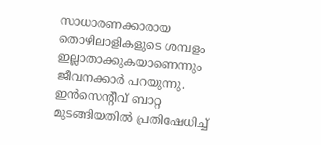സാധാരണക്കാരായ തൊഴിലാളികളുടെ ശമ്പളം ഇല്ലാതാക്കുകയാണെന്നും ജീവനക്കാർ പറയുന്നു. ഇൻസെന്റീവ്‌ ബാറ്റ മുടങ്ങിയതിൽ പ്രതിഷേധിച്ച്‌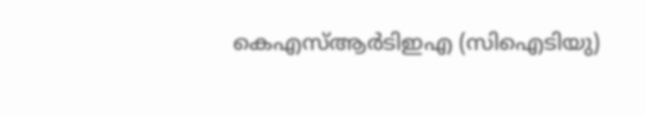കെഎസ്‌ആർടിഇഎ (സിഐടിയു)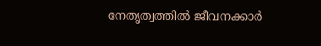നേതൃത്വത്തിൽ ജീവനക്കാർ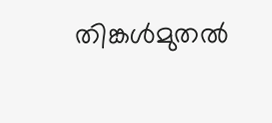തിങ്കൾമുതൽ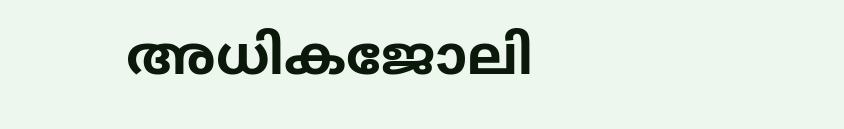അധികജോലി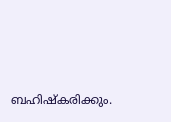ബഹിഷ്‌കരിക്കും.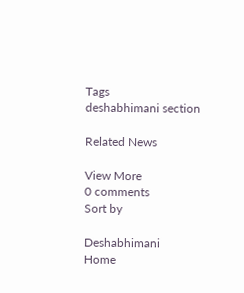Tags
deshabhimani section

Related News

View More
0 comments
Sort by

Deshabhimani
Home